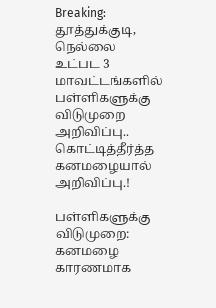Breaking: தூத்துக்குடி, நெல்லை உட்பட 3 மாவட்டங்களில் பள்ளிகளுக்கு விடுமுறை அறிவிப்பு.. கொட்டித்தீர்த்த கனமழையால் அறிவிப்பு.!

பள்ளிகளுக்கு விடுமுறை: கனமழை காரணமாக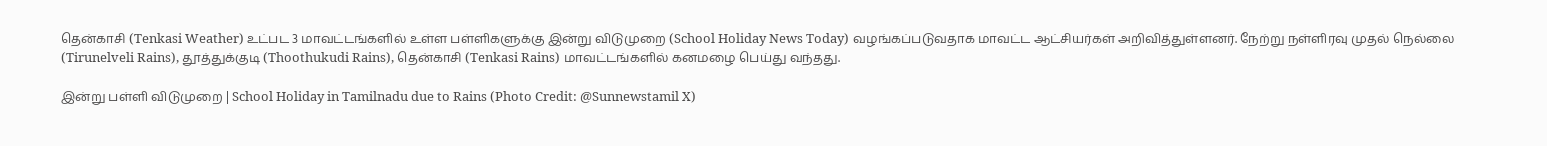தென்காசி (Tenkasi Weather) உட்பட 3 மாவட்டங்களில் உள்ள பள்ளிகளுக்கு இன்று விடுமுறை (School Holiday News Today) வழங்கப்படுவதாக மாவட்ட ஆட்சியர்கள் அறிவித்துள்ளனர். நேற்று நள்ளிரவு முதல் நெல்லை (Tirunelveli Rains), தூத்துக்குடி (Thoothukudi Rains), தென்காசி (Tenkasi Rains) மாவட்டங்களில் கனமழை பெய்து வந்தது.

இன்று பள்ளி விடுமுறை | School Holiday in Tamilnadu due to Rains (Photo Credit: @Sunnewstamil X)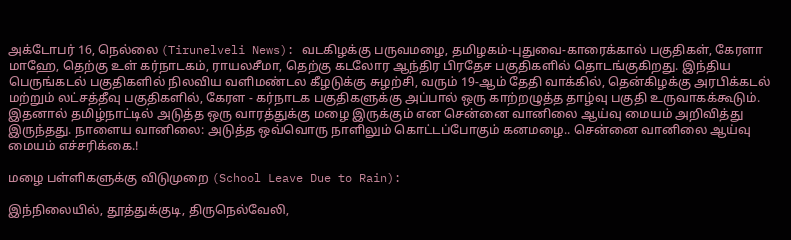அக்டோபர் 16, நெல்லை (Tirunelveli News): வடகிழக்கு பருவமழை, தமிழகம்-புதுவை-காரைக்கால் பகுதிகள், கேரளா மாஹே, தெற்கு உள் கர்நாடகம், ராயலசீமா, தெற்கு கடலோர ஆந்திர பிரதேச பகுதிகளில் தொடங்குகிறது. இந்திய பெருங்கடல் பகுதிகளில் நிலவிய வளிமண்டல கீழடுக்கு சுழற்சி, வரும் 19-ஆம் தேதி வாக்கில், தென்கிழக்கு அரபிக்கடல் மற்றும் லட்சத்தீவு பகுதிகளில், கேரள - கர்நாடக பகுதிகளுக்கு அப்பால் ஒரு காற்றழுத்த தாழ்வு பகுதி உருவாகக்கூடும். இதனால் தமிழ்நாட்டில் அடுத்த ஒரு வாரத்துக்கு மழை இருக்கும் என சென்னை வானிலை ஆய்வு மையம் அறிவித்து இருந்தது. நாளைய வானிலை: அடுத்த ஒவ்வொரு நாளிலும் கொட்டப்போகும் கனமழை.. சென்னை வானிலை ஆய்வு மையம் எச்சரிக்கை.!

மழை பள்ளிகளுக்கு விடுமுறை (School Leave Due to Rain):

இந்நிலையில், தூத்துக்குடி, திருநெல்வேலி,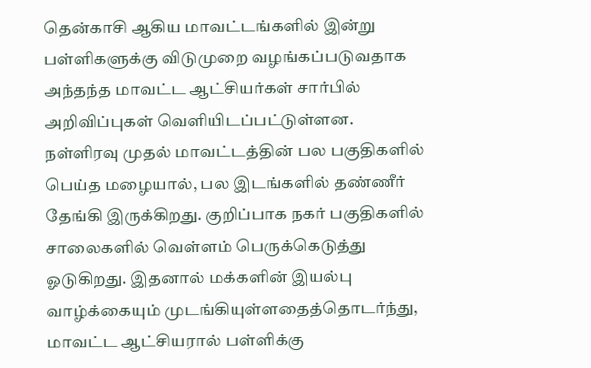தென்காசி ஆகிய மாவட்டங்களில் இன்று பள்ளிகளுக்கு விடுமுறை வழங்கப்படுவதாக அந்தந்த மாவட்ட ஆட்சியர்கள் சார்பில் அறிவிப்புகள் வெளியிடப்பட்டுள்ளன. நள்ளிரவு முதல் மாவட்டத்தின் பல பகுதிகளில் பெய்த மழையால், பல இடங்களில் தண்ணீர் தேங்கி இருக்கிறது. குறிப்பாக நகர் பகுதிகளில் சாலைகளில் வெள்ளம் பெருக்கெடுத்து ஓடுகிறது. இதனால் மக்களின் இயல்பு வாழ்க்கையும் முடங்கியுள்ளதைத்தொடர்ந்து, மாவட்ட ஆட்சியரால் பள்ளிக்கு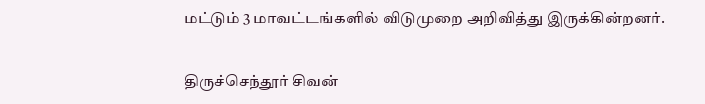மட்டும் 3 மாவட்டங்களில் விடுமுறை அறிவித்து இருக்கின்றனர்.

திருச்செந்தூர் சிவன்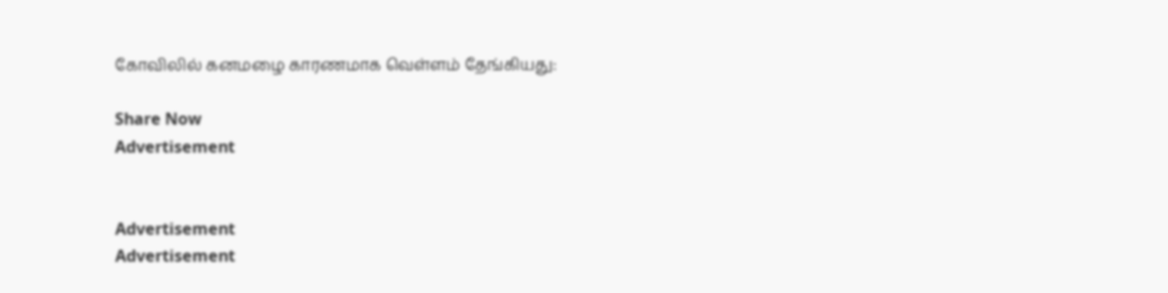கோவிலில் கனமழை காரணமாக வெள்ளம் தேங்கியது:

Share Now
Advertisement


Advertisement
Advertisement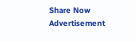Share Now
Advertisement